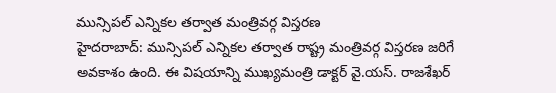మున్సిపల్ ఎన్నికల తర్వాత మంత్రివర్గ విస్తరణ
హైదరాబాద్: మున్సిపల్ ఎన్నికల తర్వాత రాష్ట్ర మంత్రివర్గ విస్తరణ జరిగే అవకాశం ఉంది. ఈ విషయాన్ని ముఖ్యమంత్రి డాక్టర్ వై.యస్. రాజశేఖర్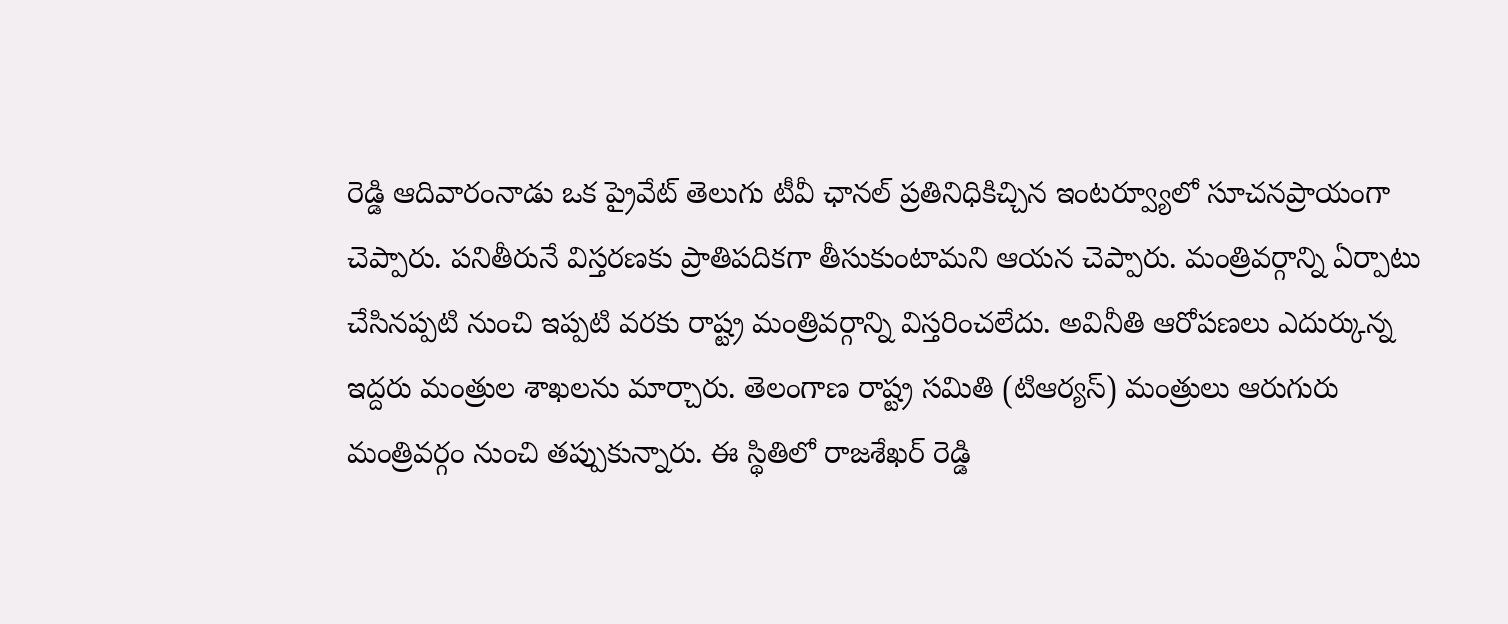రెడ్డి ఆదివారంనాడు ఒక ప్రైవేట్ తెలుగు టీవీ ఛానల్ ప్రతినిధికిచ్చిన ఇంటర్వ్యూలో సూచనప్రాయంగా చెప్పారు. పనితీరునే విస్తరణకు ప్రాతిపదికగా తీసుకుంటామని ఆయన చెప్పారు. మంత్రివర్గాన్ని ఏర్పాటు చేసినప్పటి నుంచి ఇప్పటి వరకు రాష్ట్ర మంత్రివర్గాన్ని విస్తరించలేదు. అవినీతి ఆరోపణలు ఎదుర్కున్న ఇద్దరు మంత్రుల శాఖలను మార్చారు. తెలంగాణ రాష్ట్ర సమితి (టిఆర్యస్) మంత్రులు ఆరుగురు మంత్రివర్గం నుంచి తప్పుకున్నారు. ఈ స్థితిలో రాజశేఖర్ రెడ్డి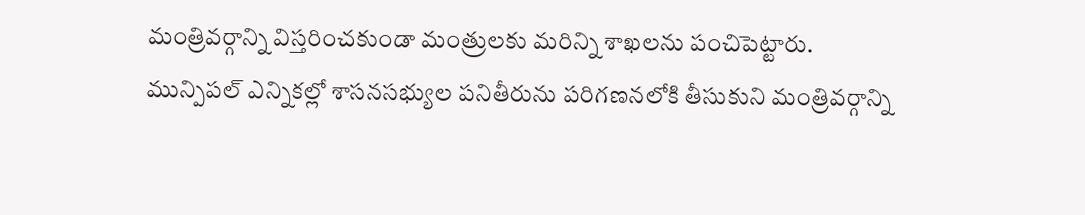మంత్రివర్గాన్ని విస్తరించకుండా మంత్రులకు మరిన్ని శాఖలను పంచిపెట్టారు.
మున్పిపల్ ఎన్నికల్లో శాసనసభ్యుల పనితీరును పరిగణనలోకి తీసుకుని మంత్రివర్గాన్ని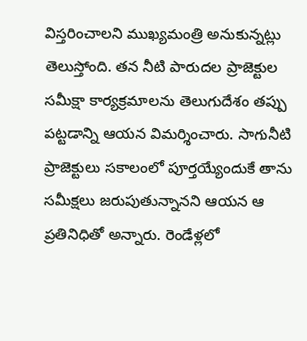విస్తరించాలని ముఖ్యమంత్రి అనుకున్నట్లు తెలుస్తోంది. తన నీటి పారుదల ప్రాజెక్టుల సమీక్షా కార్యక్రమాలను తెలుగుదేశం తప్పు పట్టడాన్ని ఆయన విమర్శించారు. సాగునీటి ప్రాజెక్టులు సకాలంలో పూర్తయ్యేందుకే తాను సమీక్షలు జరుపుతున్నానని ఆయన ఆ ప్రతినిధితో అన్నారు. రెండేళ్లలో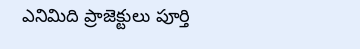ఎనిమిది ప్రాజెక్టులు పూర్తి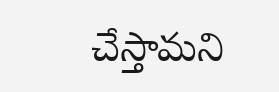చేస్తామని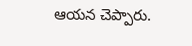ఆయన చెప్పారు.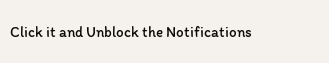Click it and Unblock the Notifications